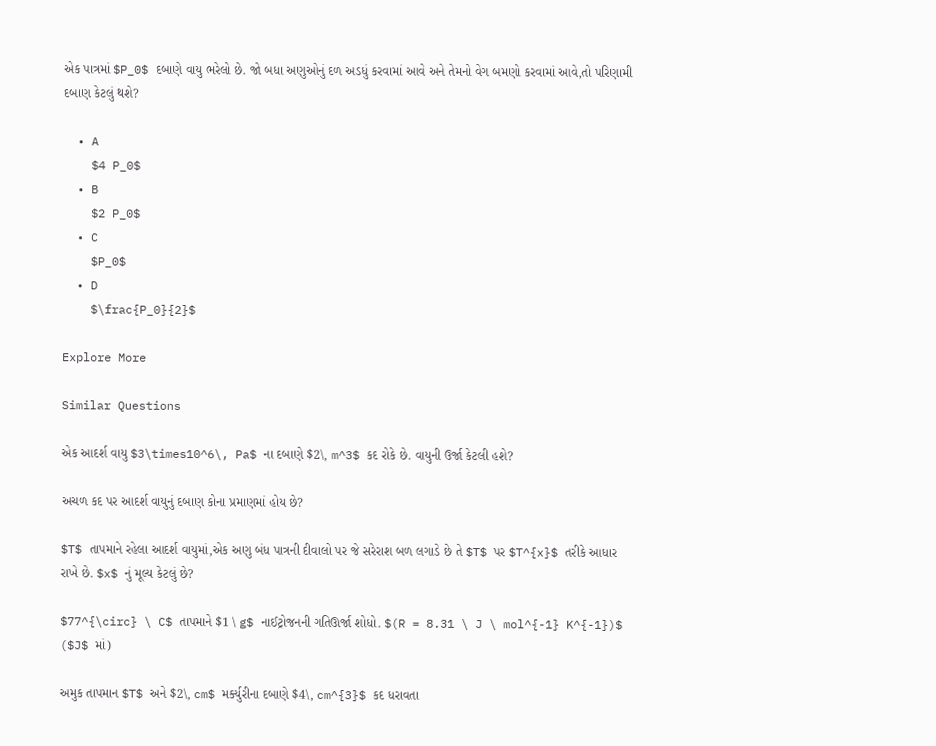એક પાત્રમાં $P_0$ દબાણે વાયુ ભરેલો છે. જો બધા અણુઓનું દળ અડધું કરવામાં આવે અને તેમનો વેગ બમણો કરવામાં આવે,તો પરિણામી દબાણ કેટલું થશે?

  • A
    $4 P_0$
  • B
    $2 P_0$
  • C
    $P_0$
  • D
    $\frac{P_0}{2}$

Explore More

Similar Questions

એક આદર્શ વાયુ $3\times10^6\, Pa$ ના દબાણે $2\, m^3$ કદ રોકે છે. વાયુની ઉર્જા કેટલી હશે?

અચળ કદ પર આદર્શ વાયુનું દબાણ કોના પ્રમાણમાં હોય છે?

$T$ તાપમાને રહેલા આદર્શ વાયુમાં,એક અણુ બંધ પાત્રની દીવાલો પર જે સરેરાશ બળ લગાડે છે તે $T$ પર $T^{x}$ તરીકે આધાર રાખે છે. $x$ નું મૂલ્ય કેટલું છે?

$77^{\circ} \ C$ તાપમાને $1 \ g$ નાઈટ્રોજનની ગતિઊર્જા શોધો. $(R = 8.31 \ J \ mol^{-1} K^{-1})$ ($J$ માં)

અમુક તાપમાન $T$ અને $2\, cm$ મર્ક્યુરીના દબાણે $4\, cm^{3}$ કદ ધરાવતા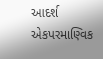આદર્શ એકપરમાણ્વિક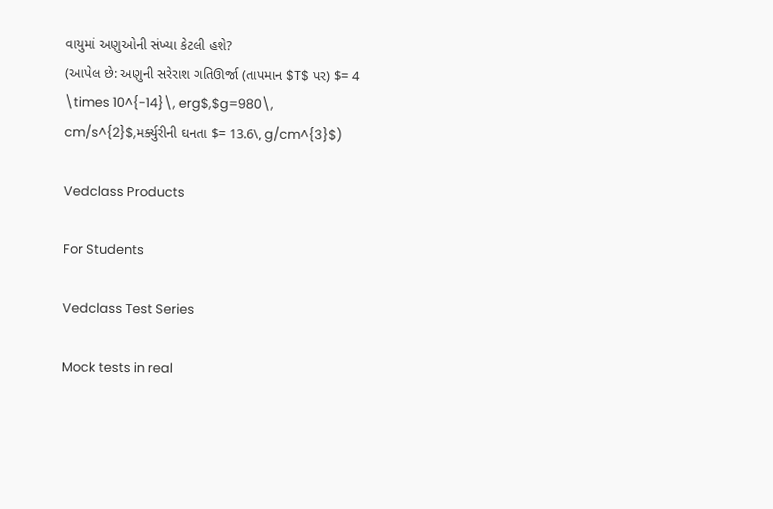વાયુમાં અણુઓની સંખ્યા કેટલી હશે?
(આપેલ છે: અણુની સરેરાશ ગતિઊર્જા (તાપમાન $T$ પર) $= 4 \times 10^{-14}\, erg$,$g=980\, cm/s^{2}$,મર્ક્યુરીની ઘનતા $= 13.6\, g/cm^{3}$)

Vedclass Products

For Students

Vedclass Test Series

Mock tests in real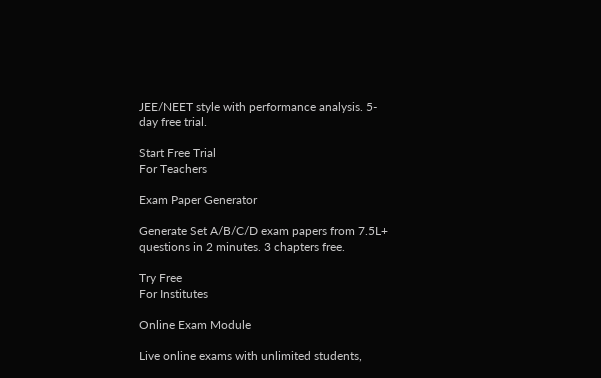JEE/NEET style with performance analysis. 5-day free trial.

Start Free Trial
For Teachers

Exam Paper Generator

Generate Set A/B/C/D exam papers from 7.5L+ questions in 2 minutes. 3 chapters free.

Try Free
For Institutes

Online Exam Module

Live online exams with unlimited students,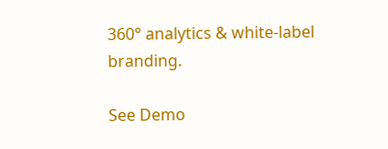360° analytics & white-label branding.

See Demo